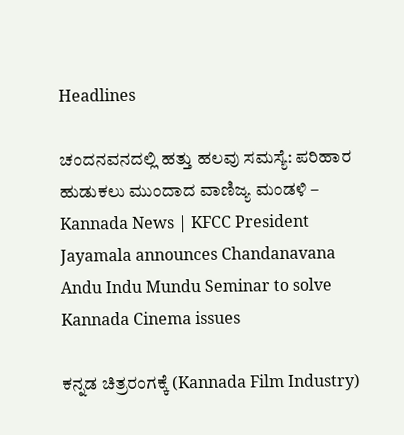Headlines

ಚಂದನವನದಲ್ಲಿ ಹತ್ತು ಹಲವು ಸಮಸ್ಯೆ: ಪರಿಹಾರ ಹುಡುಕಲು ಮುಂದಾದ ವಾಣಿಜ್ಯ ಮಂಡಳಿ – Kannada News | KFCC President Jayamala announces Chandanavana Andu Indu Mundu Seminar to solve Kannada Cinema issues

ಕನ್ನಡ ಚಿತ್ರರಂಗಕ್ಕೆ (Kannada Film Industry)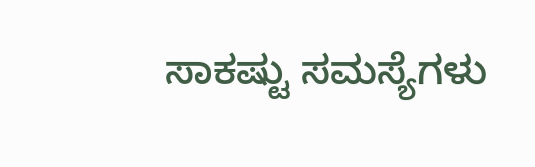ಸಾಕಷ್ಟು ಸಮಸ್ಯೆಗಳು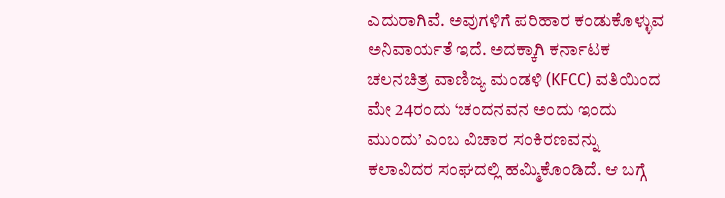ಎದುರಾಗಿವೆ. ಅವುಗಳಿಗೆ ಪರಿಹಾರ ಕಂಡುಕೊಳ್ಳುವ ಅನಿವಾರ್ಯತೆ ಇದೆ. ಅದಕ್ಕಾಗಿ ಕರ್ನಾಟಕ ಚಲನಚಿತ್ರ ವಾಣಿಜ್ಯ ಮಂಡಳಿ (KFCC) ವತಿಯಿಂದ ಮೇ 24ರಂದು ‘ಚಂದನವನ ಅಂದು ಇಂದು ಮುಂದು’ ಎಂಬ ವಿಚಾರ ಸಂಕಿರಣವನ್ನು ಕಲಾವಿದರ ಸಂಘದಲ್ಲಿ ಹಮ್ಮಿಕೊಂಡಿದೆ. ಆ ಬಗ್ಗೆ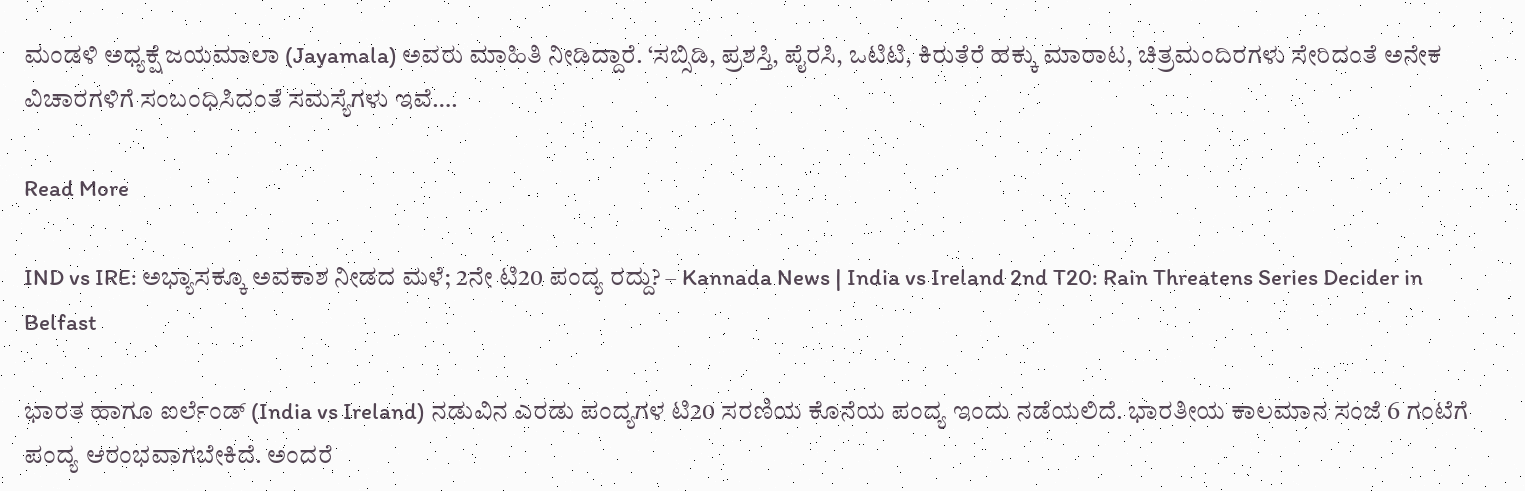ಮಂಡಳಿ ಅಧ್ಯಕ್ಷೆ ಜಯಮಾಲಾ (Jayamala) ಅವರು ಮಾಹಿತಿ ನೀಡಿದ್ದಾರೆ. ‘ಸಬ್ಸಿಡಿ, ಪ್ರಶಸ್ತಿ, ಪೈರಸಿ, ಒಟಿಟಿ, ಕಿರುತೆರೆ ಹಕ್ಕು ಮಾರಾಟ, ಚಿತ್ರಮಂದಿರಗಳು ಸೇರಿದಂತೆ ಅನೇಕ ವಿಚಾರಗಳಿಗೆ ಸಂಬಂಧಿಸಿದಂತೆ ಸಮಸ್ಯೆಗಳು ಇವೆ….

Read More

IND vs IRE: ಅಭ್ಯಾಸಕ್ಕೂ ಅವಕಾಶ ನೀಡದ ಮಳೆ; 2ನೇ ಟಿ20 ಪಂದ್ಯ ರದ್ದು? – Kannada News | India vs Ireland 2nd T20: Rain Threatens Series Decider in Belfast

ಭಾರತ ಹಾಗೂ ಐರ್ಲೆಂಡ್ (India vs Ireland) ನಡುವಿನ ಎರಡು ಪಂದ್ಯಗಳ ಟಿ20 ಸರಣಿಯ ಕೊನೆಯ ಪಂದ್ಯ ಇಂದು ನಡೆಯಲಿದೆ. ಭಾರತೀಯ ಕಾಲಮಾನ ಸಂಜೆ 6 ಗಂಟೆಗೆ ಪಂದ್ಯ ಆರಂಭವಾಗಬೇಕಿದೆ. ಅಂದರೆ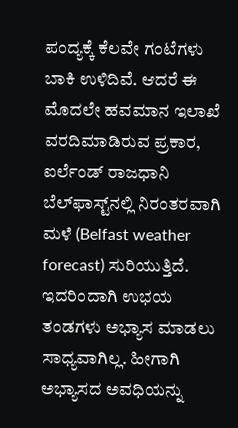ಪಂದ್ಯಕ್ಕೆ ಕೆಲವೇ ಗಂಟೆಗಳು ಬಾಕಿ ಉಳಿದಿವೆ. ಆದರೆ ಈ ಮೊದಲೇ ಹವಮಾನ ಇಲಾಖೆ ವರದಿಮಾಡಿರುವ ಪ್ರಕಾರ, ಐರ್ಲೆಂಡ್ ರಾಜಧಾನಿ ಬೆಲ್‌ಫಾಸ್ಟ್‌ನಲ್ಲಿ ನಿರಂತರವಾಗಿ ಮಳೆ (Belfast weather forecast) ಸುರಿಯುತ್ತಿದೆ. ಇದರಿಂದಾಗಿ ಉಭಯ ತಂಡಗಳು ಅಭ್ಯಾಸ ಮಾಡಲು ಸಾಧ್ಯವಾಗಿಲ್ಲ. ಹೀಗಾಗಿ ಅಭ್ಯಾಸದ ಅವಧಿಯನ್ನು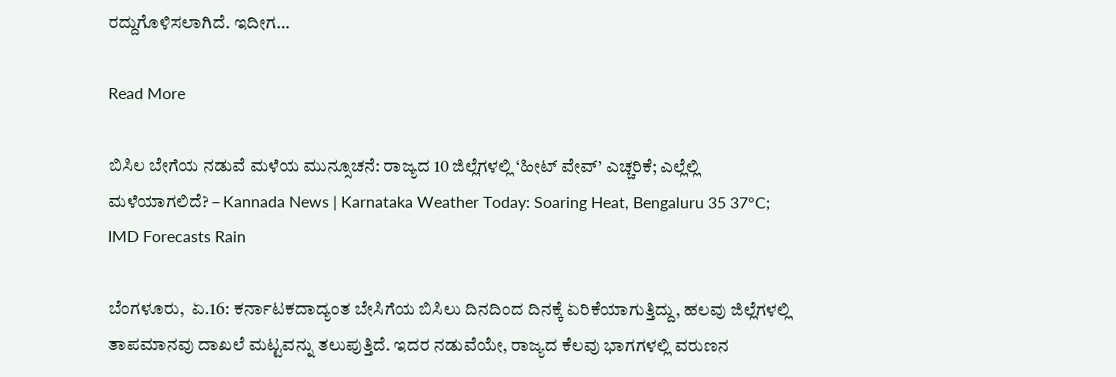ರದ್ದುಗೊಳಿಸಲಾಗಿದೆ. ಇದೀಗ…

Read More

ಬಿಸಿಲ ಬೇಗೆಯ ನಡುವೆ ಮಳೆಯ ಮುನ್ಸೂಚನೆ: ರಾಜ್ಯದ 10 ಜಿಲ್ಲೆಗಳಲ್ಲಿ ‘ಹೀಟ್ ವೇವ್’ ಎಚ್ಚರಿಕೆ; ಎಲ್ಲೆಲ್ಲಿ ಮಳೆಯಾಗಲಿದೆ? – Kannada News | Karnataka Weather Today: Soaring Heat, Bengaluru 35 37°C; IMD Forecasts Rain

ಬೆಂಗಳೂರು,  ಏ.16: ಕರ್ನಾಟಕದಾದ್ಯಂತ ಬೇಸಿಗೆಯ ಬಿಸಿಲು ದಿನದಿಂದ ದಿನಕ್ಕೆ ಏರಿಕೆಯಾಗುತ್ತಿದ್ದು, ಹಲವು ಜಿಲ್ಲೆಗಳಲ್ಲಿ ತಾಪಮಾನವು ದಾಖಲೆ ಮಟ್ಟವನ್ನು ತಲುಪುತ್ತಿದೆ. ಇದರ ನಡುವೆಯೇ, ರಾಜ್ಯದ ಕೆಲವು ಭಾಗಗಳಲ್ಲಿ ವರುಣನ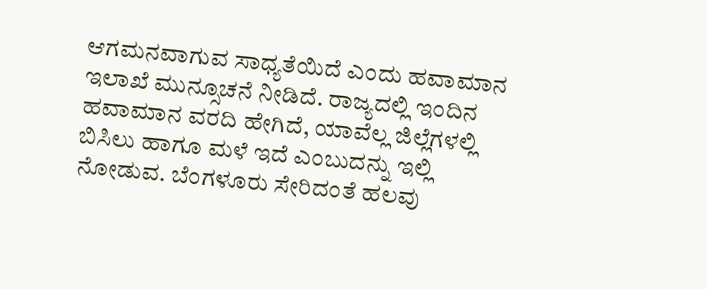ಆಗಮನವಾಗುವ ಸಾಧ್ಯತೆಯಿದೆ ಎಂದು ಹವಾಮಾನ ಇಲಾಖೆ ಮುನ್ಸೂಚನೆ ನೀಡಿದೆ. ರಾಜ್ಯದಲ್ಲಿ ಇಂದಿನ ಹವಾಮಾನ ವರದಿ ಹೇಗಿದೆ, ಯಾವೆಲ್ಲ ಜಿಲ್ಲೆಗಳಲ್ಲಿ ಬಿಸಿಲು ಹಾಗೂ ಮಳೆ ಇದೆ ಎಂಬುದನ್ನು ಇಲ್ಲಿ ನೋಡುವ. ಬೆಂಗಳೂರು ಸೇರಿದಂತೆ ಹಲವು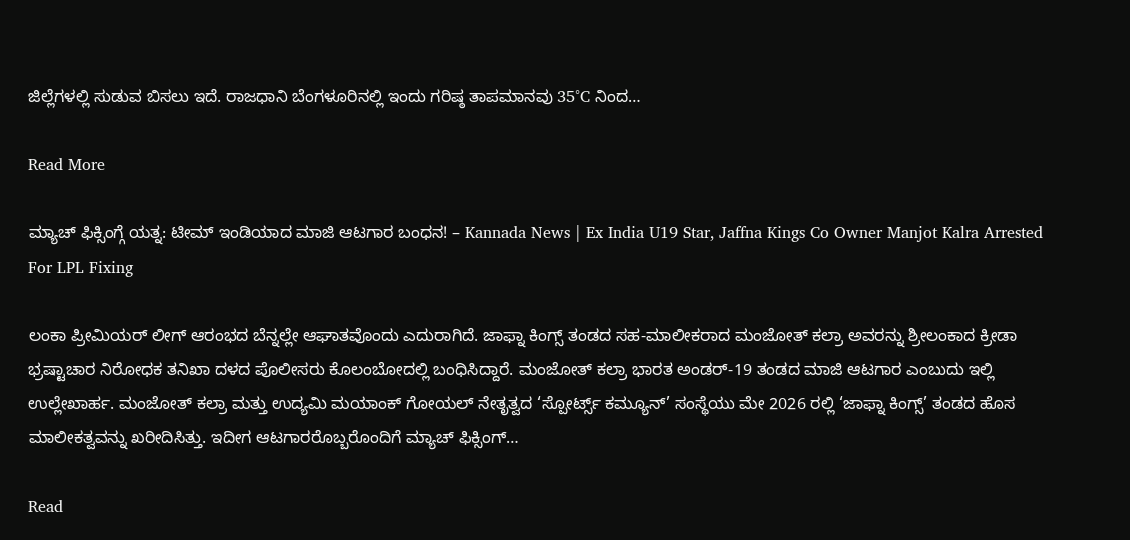ಜಿಲ್ಲೆಗಳಲ್ಲಿ ಸುಡುವ ಬಿಸಲು ಇದೆ. ರಾಜಧಾನಿ ಬೆಂಗಳೂರಿನಲ್ಲಿ ಇಂದು ಗರಿಷ್ಠ ತಾಪಮಾನವು 35°C ನಿಂದ…

Read More

ಮ್ಯಾಚ್ ಫಿಕ್ಸಿಂಗ್ಗೆ ಯತ್ನ: ಟೀಮ್ ಇಂಡಿಯಾದ ಮಾಜಿ ಆಟಗಾರ ಬಂಧನ! – Kannada News | Ex India U19 Star, Jaffna Kings Co Owner Manjot Kalra Arrested For LPL Fixing

ಲಂಕಾ ಪ್ರೀಮಿಯರ್ ಲೀಗ್ ಆರಂಭದ ಬೆನ್ನಲ್ಲೇ ಆಘಾತವೊಂದು ಎದುರಾಗಿದೆ. ಜಾಫ್ನಾ ಕಿಂಗ್ಸ್ ತಂಡದ ಸಹ-ಮಾಲೀಕರಾದ ಮಂಜೋತ್ ಕಲ್ರಾ ಅವರನ್ನು ಶ್ರೀಲಂಕಾದ ಕ್ರೀಡಾ ಭ್ರಷ್ಟಾಚಾರ ನಿರೋಧಕ ತನಿಖಾ ದಳದ ಪೊಲೀಸರು ಕೊಲಂಬೋದಲ್ಲಿ ಬಂಧಿಸಿದ್ದಾರೆ. ಮಂಜೋತ್ ಕಲ್ರಾ ಭಾರತ ಅಂಡರ್-19 ತಂಡದ ಮಾಜಿ ಆಟಗಾರ ಎಂಬುದು ಇಲ್ಲಿ ಉಲ್ಲೇಖಾರ್ಹ. ಮಂಜೋತ್ ಕಲ್ರಾ ಮತ್ತು ಉದ್ಯಮಿ ಮಯಾಂಕ್ ಗೋಯಲ್ ನೇತೃತ್ವದ ‘ಸ್ಪೋರ್ಟ್ಸ್ ಕಮ್ಯೂನ್’ ಸಂಸ್ಥೆಯು ಮೇ 2026 ರಲ್ಲಿ ‘ಜಾಫ್ನಾ ಕಿಂಗ್ಸ್’ ತಂಡದ ಹೊಸ ಮಾಲೀಕತ್ವವನ್ನು ಖರೀದಿಸಿತ್ತು. ಇದೀಗ ಆಟಗಾರರೊಬ್ಬರೊಂದಿಗೆ ಮ್ಯಾಚ್ ಫಿಕ್ಸಿಂಗ್…

Read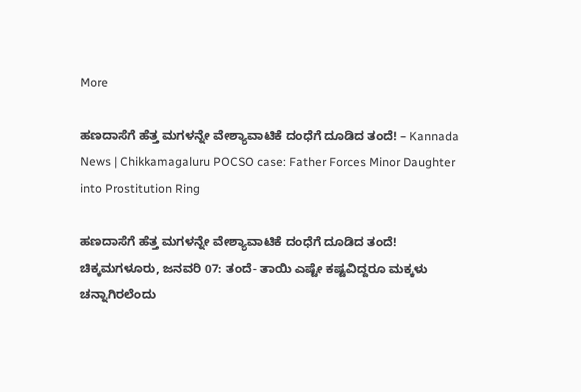More

ಹಣದಾಸೆಗೆ ಹೆತ್ತ ಮಗಳನ್ನೇ ವೇಶ್ಯಾವಾಟಿಕೆ ದಂಧೆಗೆ ದೂಡಿದ ತಂದೆ! – Kannada News | Chikkamagaluru POCSO case: Father Forces Minor Daughter into Prostitution Ring

ಹಣದಾಸೆಗೆ ಹೆತ್ತ ಮಗಳನ್ನೇ ವೇಶ್ಯಾವಾಟಿಕೆ ದಂಧೆಗೆ ದೂಡಿದ ತಂದೆ! ಚಿಕ್ಕಮಗಳೂರು, ಜನವರಿ 07: ತಂದೆ- ತಾಯಿ ಎಷ್ಟೇ ಕಷ್ಟವಿದ್ದರೂ ಮಕ್ಕಳು ಚನ್ನಾಗಿರಲೆಂದು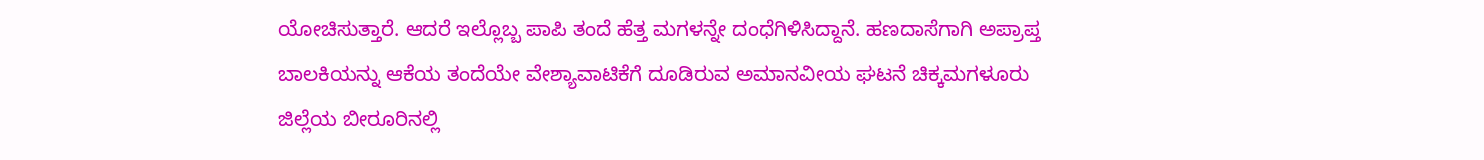ಯೋಚಿಸುತ್ತಾರೆ. ಆದರೆ ಇಲ್ಲೊಬ್ಬ ಪಾಪಿ ತಂದೆ ಹೆತ್ತ ಮಗಳನ್ನೇ ದಂಧೆಗಿಳಿಸಿದ್ದಾನೆ. ಹಣದಾಸೆಗಾಗಿ ಅಪ್ರಾಪ್ತ ಬಾಲಕಿಯನ್ನು ಆಕೆಯ ತಂದೆಯೇ ವೇಶ್ಯಾವಾಟಿಕೆಗೆ ದೂಡಿರುವ ಅಮಾನವೀಯ ಘಟನೆ ಚಿಕ್ಕಮಗಳೂರು ಜಿಲ್ಲೆಯ ಬೀರೂರಿನಲ್ಲಿ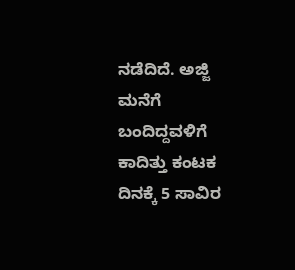ನಡೆದಿದೆ. ಅಜ್ಜಿ ಮನೆಗೆ ಬಂದಿದ್ದವಳಿಗೆ ಕಾದಿತ್ತು ಕಂಟಕ ದಿನಕ್ಕೆ 5 ಸಾವಿರ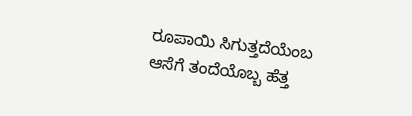ರೂಪಾಯಿ ಸಿಗುತ್ತದೆಯೆಂಬ ಆಸೆಗೆ ತಂದೆಯೊಬ್ಬ ಹೆತ್ತ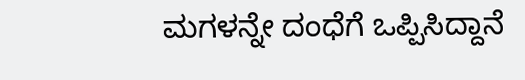ಮಗಳನ್ನೇ ದಂಧೆಗೆ ಒಪ್ಪಿಸಿದ್ದಾನೆ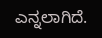ಎನ್ನಲಾಗಿದೆ.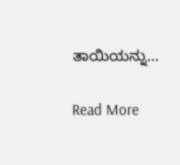ತಾಯಿಯನ್ನು…

Read More